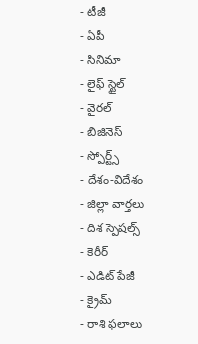- టీజీ
- ఏపీ
- సినిమా
- లైఫ్ స్టైల్
- వైరల్
- బిజినెస్
- స్పోర్ట్స్
- దేశం-విదేశం
- జిల్లా వార్తలు
- దిశ స్పెషల్స్
- కెరీర్
- ఎడిట్ పేజీ
- క్రైమ్
- రాశి ఫలాలు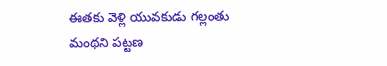ఈతకు వెళ్లి యువకుడు గల్లంతు
మంథని పట్టణ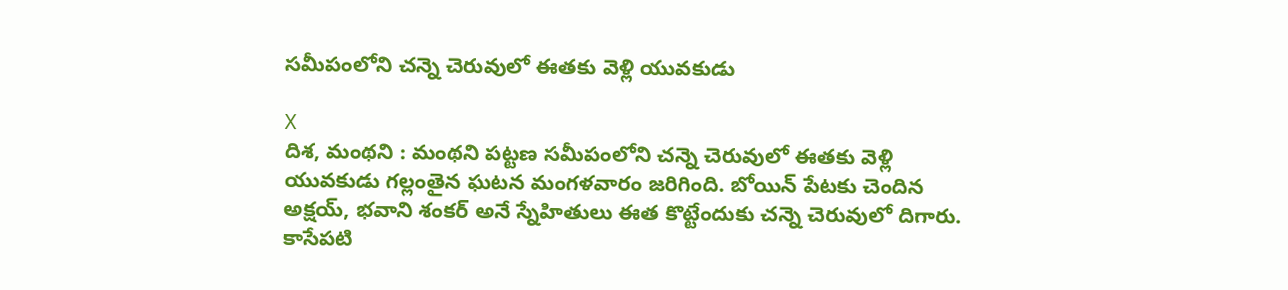సమీపంలోని చన్నె చెరువులో ఈతకు వెళ్లి యువకుడు

X
దిశ, మంథని : మంథని పట్టణ సమీపంలోని చన్నె చెరువులో ఈతకు వెళ్లి యువకుడు గల్లంతైన ఘటన మంగళవారం జరిగింది. బోయిన్ పేటకు చెందిన అక్షయ్, భవాని శంకర్ అనే స్నేహితులు ఈత కొట్టేందుకు చన్నె చెరువులో దిగారు. కాసేపటి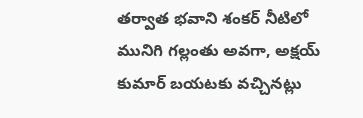తర్వాత భవాని శంకర్ నీటిలో మునిగి గల్లంతు అవగా, అక్షయ్ కుమార్ బయటకు వచ్చినట్లు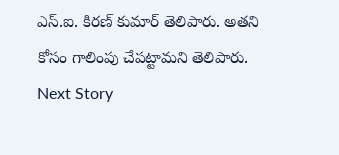ఎస్.ఐ. కిరణ్ కుమార్ తెలిపారు. అతని కోసం గాలింపు చేపట్టామని తెలిపారు.
Next Story